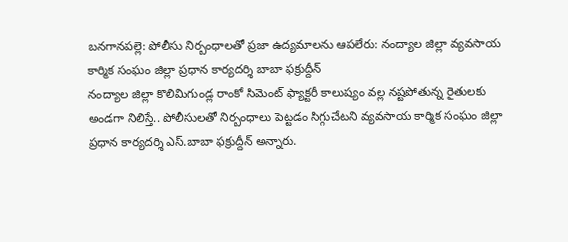బనగానపల్లె: పోలీసు నిర్బంధాలతో ప్రజా ఉద్యమాలను ఆపలేరు: నంద్యాల జిల్లా వ్యవసాయ కార్మిక సంఘం జిల్లా ప్రధాన కార్యదర్శి బాబా ఫక్రుద్దీన్
నంద్యాల జిల్లా కొలిమిగుండ్ల రాంకో సిమెంట్ ఫ్యాక్టరీ కాలుష్యం వల్ల నష్టపోతున్న రైతులకు అండగా నిలిస్తే.. పోలీసులతో నిర్బంధాలు పెట్టడం సిగ్గుచేటని వ్యవసాయ కార్మిక సంఘం జిల్లా ప్రధాన కార్యదర్శి ఎస్.బాబా ఫక్రుద్దీన్ అన్నారు.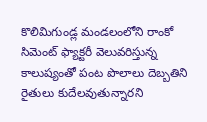కొలిమిగుండ్ల మండలంలోని రాంకో సిమెంట్ ఫ్యాక్టరీ వెలువరిస్తున్న కాలుష్యంతో పంట పొలాలు దెబ్బతిని రైతులు కుదేలవుతున్నారని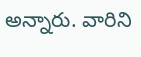అన్నారు. వారిని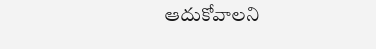ఆదుకోవాలని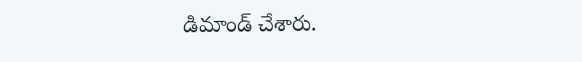డిమాండ్ చేశారు.